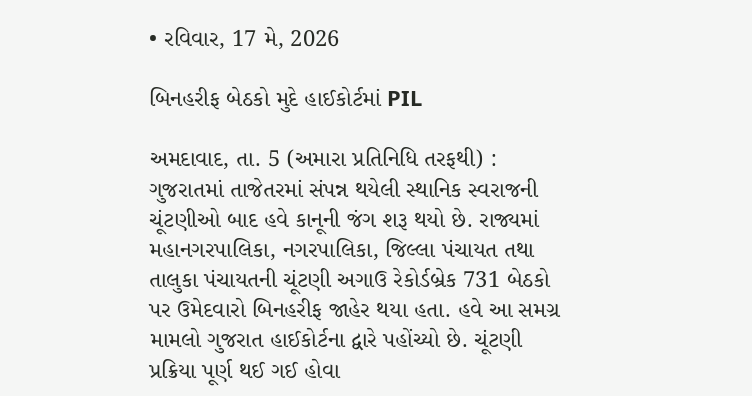• રવિવાર, 17 મે, 2026

બિનહરીફ બેઠકો મુદે હાઈકોર્ટમાં PIL

અમદાવાદ, તા. 5 (અમારા પ્રતિનિધિ તરફથી) : ગુજરાતમાં તાજેતરમાં સંપન્ન થયેલી સ્થાનિક સ્વરાજની ચૂંટણીઓ બાદ હવે કાનૂની જંગ શરૂ થયો છે. રાજ્યમાં મહાનગરપાલિકા, નગરપાલિકા, જિલ્લા પંચાયત તથા તાલુકા પંચાયતની ચૂંટણી અગાઉ રેકોર્ડબ્રેક 731 બેઠકો પર ઉમેદવારો બિનહરીફ જાહેર થયા હતા. હવે આ સમગ્ર મામલો ગુજરાત હાઈકોર્ટના દ્વારે પહોંચ્યો છે. ચૂંટણી પ્રક્રિયા પૂર્ણ થઈ ગઈ હોવા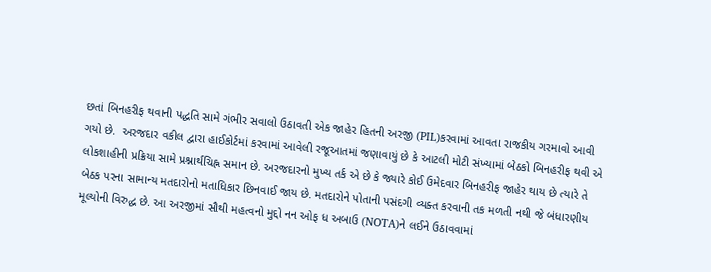છતાં બિનહરીફ થવાની પદ્ધતિ સામે ગંભીર સવાલો ઉઠાવતી એક જાહેર હિતની અરજી (PIL)કરવામાં આવતા રાજકીય ગરમાવો આવી ગયો છે.  અરજદાર વકીલ દ્વારા હાઈકોર્ટમાં કરવામાં આવેલી રજૂઆતમાં જણાવાયું છે કે આટલી મોટી સંખ્યામાં બેઠકો બિનહરીફ થવી એ લોકશાહીની પ્રક્રિયા સામે પ્રશ્નાર્થચિહ્ન સમાન છે. અરજદારનો મુખ્ય તર્ક એ છે કે જ્યારે કોઈ ઉમેદવાર બિનહરીફ જાહેર થાય છે ત્યારે તે બેઠક પરના સામાન્ય મતદારોનો મતાધિકાર છિનવાઈ જાય છે. મતદારોને પોતાની પસંદગી વ્યક્ત કરવાની તક મળતી નથી જે બંધારણીય મૂલ્યોની વિરુદ્ધ છે. આ અરજીમાં સૌથી મહત્વનો મુદ્દો નન ઓફ ધ અબાઉ (NOTA)ને લઈને ઉઠાવવામાં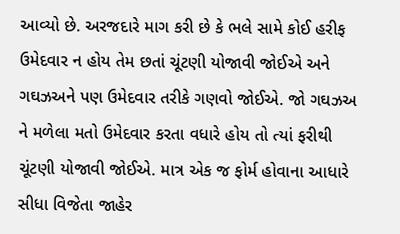આવ્યો છે. અરજદારે માગ કરી છે કે ભલે સામે કોઈ હરીફ ઉમેદવાર ન હોય તેમ છતાં ચૂંટણી યોજાવી જોઈએ અને ગઘઝઅને પણ ઉમેદવાર તરીકે ગણવો જોઈએ. જો ગઘઝઅ ને મળેલા મતો ઉમેદવાર કરતા વધારે હોય તો ત્યાં ફરીથી ચૂંટણી યોજાવી જોઈએ. માત્ર એક જ ફોર્મ હોવાના આધારે સીધા વિજેતા જાહેર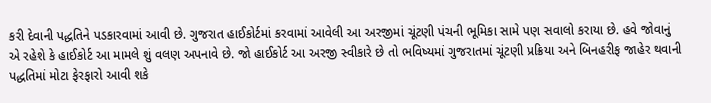કરી દેવાની પદ્ધતિને પડકારવામાં આવી છે. ગુજરાત હાઈકોર્ટમાં કરવામાં આવેલી આ અરજીમાં ચૂંટણી પંચની ભૂમિકા સામે પણ સવાલો કરાયા છે. હવે જોવાનું એ રહેશે કે હાઈકોર્ટ આ મામલે શું વલણ અપનાવે છે. જો હાઈકોર્ટ આ અરજી સ્વીકારે છે તો ભવિષ્યમાં ગુજરાતમાં ચૂંટણી પ્રક્રિયા અને બિનહરીફ જાહેર થવાની પદ્ધતિમાં મોટા ફેરફારો આવી શકે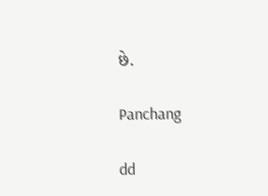છે.

Panchang

dd